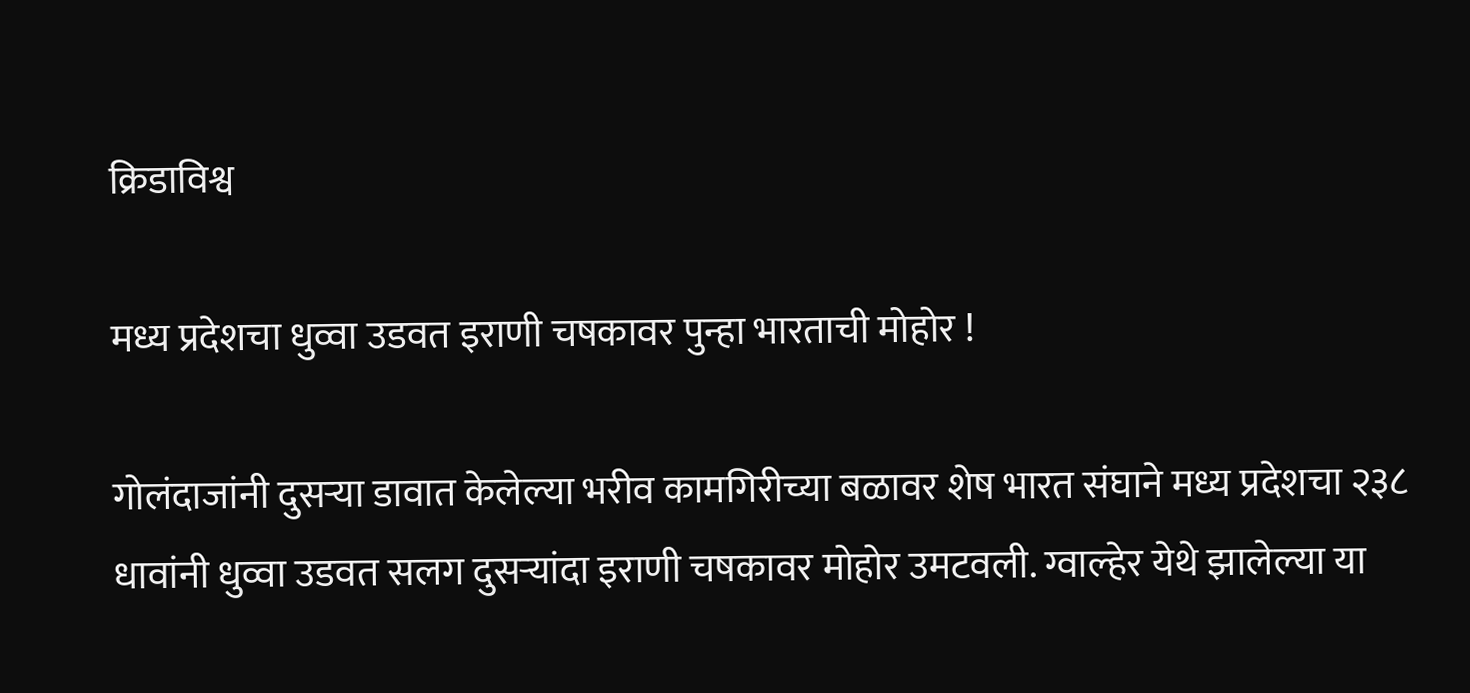क्रिडाविश्व

मध्य प्रदेशचा धुव्वा उडवत इराणी चषकावर पुन्हा भारताची मोहोर !

गोलंदाजांनी दुसऱ्या डावात केलेल्या भरीव कामगिरीच्या बळावर शेष भारत संघाने मध्य प्रदेशचा २३८ धावांनी धुव्वा उडवत सलग दुसऱ्यांदा इराणी चषकावर मोहोर उमटवली. ग्वाल्हेर येथे झालेल्या या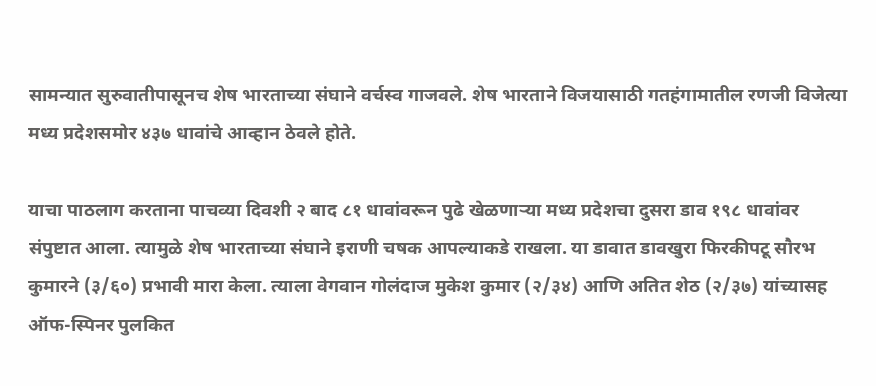सामन्यात सुरुवातीपासूनच शेष भारताच्या संघाने वर्चस्व गाजवले. शेष भारताने विजयासाठी गतहंगामातील रणजी विजेत्या मध्य प्रदेशसमोर ४३७ धावांचे आव्हान ठेवले होते.

याचा पाठलाग करताना पाचव्या दिवशी २ बाद ८१ धावांवरून पुढे खेळणाऱ्या मध्य प्रदेशचा दुसरा डाव १९८ धावांवर संपुष्टात आला. त्यामुळे शेष भारताच्या संघाने इराणी चषक आपल्याकडे राखला. या डावात डावखुरा फिरकीपटू सौरभ कुमारने (३/६०) प्रभावी मारा केला. त्याला वेगवान गोलंदाज मुकेश कुमार (२/३४) आणि अतित शेठ (२/३७) यांच्यासह ऑफ-स्पिनर पुलकित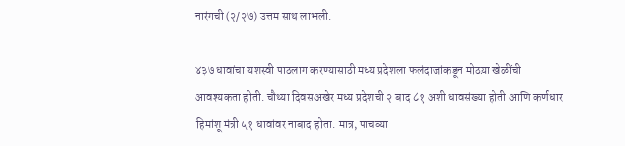नारंगची (२/२७) उत्तम साथ लाभली.

४३७ धावांचा यशस्वी पाठलाग करण्यासाठी मध्य प्रदेशला फलंदाजांकडून मोठय़ा खेळींची आवश्यकता होती. चौथ्या दिवसअखेर मध्य प्रदेशची २ बाद ८१ अशी धावसंख्या होती आणि कर्णधार हिमांशू मंत्री ५१ धावांवर नाबाद होता. मात्र, पाचव्या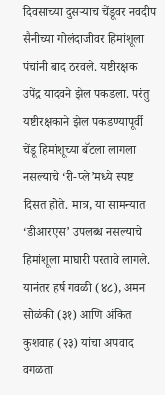दिवसाच्या दुसऱ्याच चेंडूवर नवदीप सैनीच्या गोलंदाजीवर हिमांशूला पंचांनी बाद ठरवले. यष्टीरक्षक उपेंद्र यादवने झेल पकडला. परंतु यष्टीरक्षकाने झेल पकडण्यापूर्वी चेंडू हिमांशूच्या बॅटला लागला नसल्याचे ‘री-प्ले’मध्ये स्पष्ट दिसत होते. मात्र, या सामन्यात ‘डीआरएस’ उपलब्ध नसल्याचे हिमांशूला माघारी परतावे लागले. यानंतर हर्ष गवळी (४८), अमन सोळंकी (३१) आणि अंकित कुशवाह (२३) यांचा अपवाद वगळता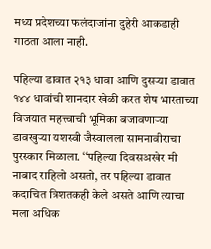मध्य प्रदेशच्या फलंदाजांना दुहेरी आकडाही गाठता आला नाही.

पहिल्या डावात २१३ धावा आणि दुसऱ्या डावात १४४ धावांची शानदार खेळी करत शेष भारताच्या विजयात महत्त्वाची भूमिका बजावणाऱ्या डावखुऱ्या यशस्वी जैस्वालला सामनावीराचा पुरस्कार मिळाला. ‘‘पहिल्या दिवसअखेर मी नाबाद राहिलो असतो, तर पहिल्या डावात कदाचित त्रिशतकही केले असते आणि त्याचा मला अधिक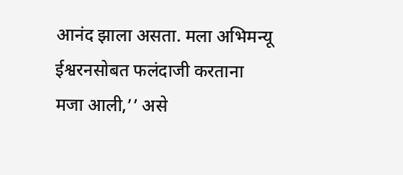आनंद झाला असता. मला अभिमन्यू ईश्वरनसोबत फलंदाजी करताना मजा आली,’’ असे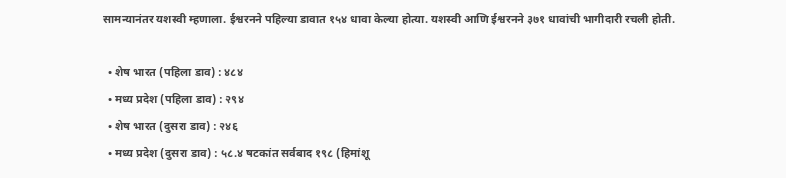सामन्यानंतर यशस्वी म्हणाला. ईश्वरनने पहिल्या डावात १५४ धावा केल्या होत्या. यशस्वी आणि ईश्वरनने ३७१ धावांची भागीदारी रचली होती.

  • शेष भारत (पहिला डाव) : ४८४
  • मध्य प्रदेश (पहिला डाव) : २९४
  • शेष भारत (दुसरा डाव) : २४६
  • मध्य प्रदेश (दुसरा डाव) : ५८.४ षटकांत सर्वबाद १९८ (हिमांशू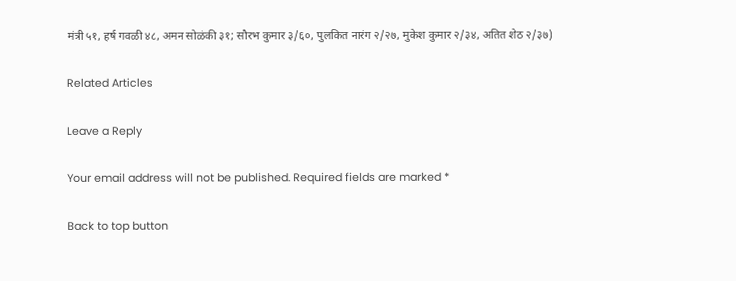मंत्री ५१, हर्ष गवळी ४८, अमन सोळंकी ३१; सौरभ कुमार ३/६०, पुलकित नारंग २/२७, मुकेश कुमार २/३४, अतित शेठ २/३७)

Related Articles

Leave a Reply

Your email address will not be published. Required fields are marked *

Back to top button